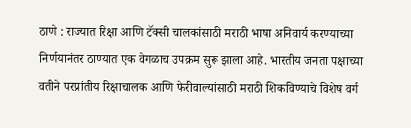ठाणे : राज्यात रिक्षा आणि टॅक्सी चालकांसाठी मराठी भाषा अनिवार्य करण्याच्या निर्णयानंतर ठाण्यात एक वेगळाच उपक्रम सुरू झाला आहे. भारतीय जनता पक्षाच्या वतीने परप्रांतीय रिक्षाचालक आणि फेरीवाल्यांसाठी मराठी शिकविण्याचे विशेष वर्ग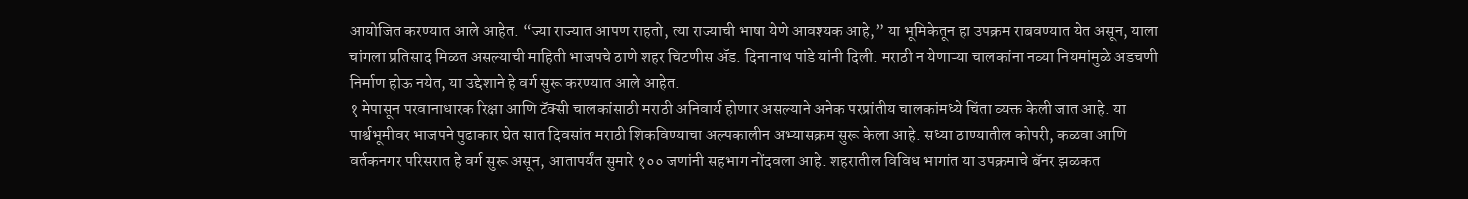आयोजित करण्यात आले आहेत. “ज्या राज्यात आपण राहतो, त्या राज्याची भाषा येणे आवश्यक आहे,” या भूमिकेतून हा उपक्रम राबवण्यात येत असून, याला चांगला प्रतिसाद मिळत असल्याची माहिती भाजपचे ठाणे शहर चिटणीस ॲड. दिनानाथ पांडे यांनी दिली. मराठी न येणाऱ्या चालकांना नव्या नियमांमुळे अडचणी निर्माण होऊ नयेत, या उद्देशाने हे वर्ग सुरू करण्यात आले आहेत.
१ मेपासून परवानाधारक रिक्षा आणि टॅक्सी चालकांसाठी मराठी अनिवार्य होणार असल्याने अनेक परप्रांतीय चालकांमध्ये चिंता व्यक्त केली जात आहे. या पार्श्वभूमीवर भाजपने पुढाकार घेत सात दिवसांत मराठी शिकविण्याचा अल्पकालीन अभ्यासक्रम सुरू केला आहे. सध्या ठाण्यातील कोपरी, कळवा आणि वर्तकनगर परिसरात हे वर्ग सुरू असून, आतापर्यंत सुमारे १०० जणांनी सहभाग नोंदवला आहे. शहरातील विविध भागांत या उपक्रमाचे बॅनर झळकत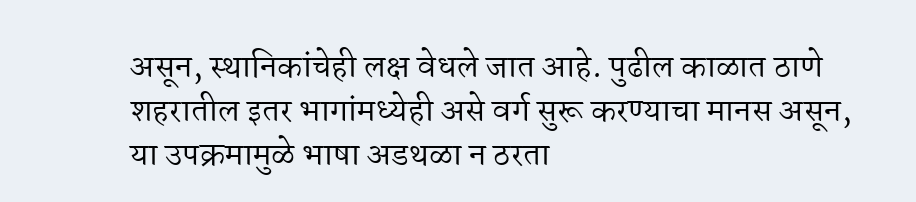असून, स्थानिकांचेही लक्ष वेधले जात आहे. पुढील काळात ठाणे शहरातील इतर भागांमध्येही असे वर्ग सुरू करण्याचा मानस असून, या उपक्रमामुळे भाषा अडथळा न ठरता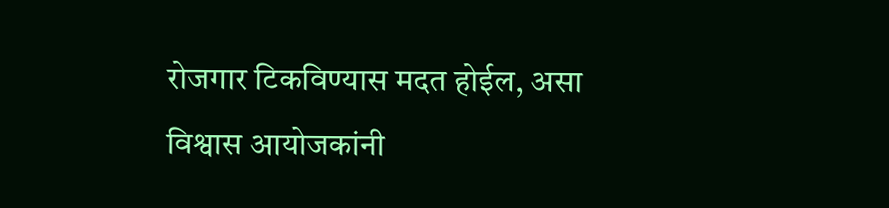रोजगार टिकविण्यास मदत होईल, असा विश्वास आयोजकांनी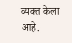व्यक्त केला आहे.